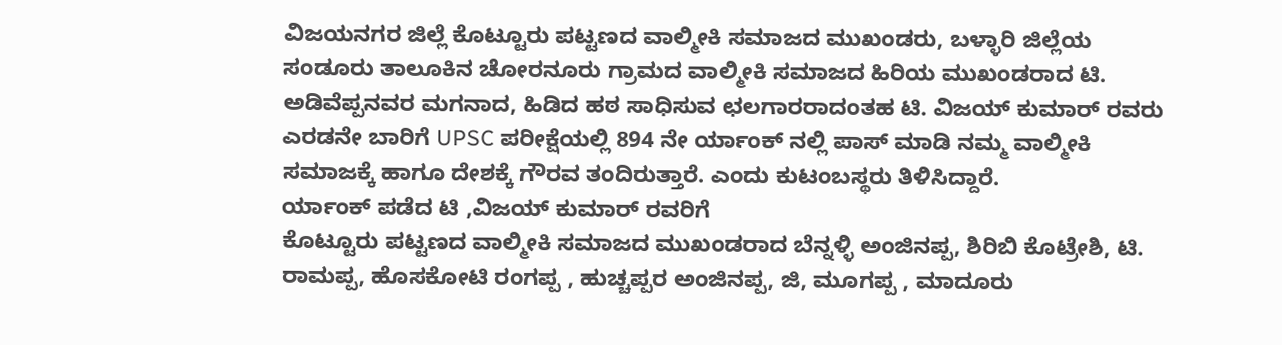ವಿಜಯನಗರ ಜಿಲ್ಲೆ ಕೊಟ್ಟೂರು ಪಟ್ಟಣದ ವಾಲ್ಮೀಕಿ ಸಮಾಜದ ಮುಖಂಡರು, ಬಳ್ಳಾರಿ ಜಿಲ್ಲೆಯ ಸಂಡೂರು ತಾಲೂಕಿನ ಚೋರನೂರು ಗ್ರಾಮದ ವಾಲ್ಮೀಕಿ ಸಮಾಜದ ಹಿರಿಯ ಮುಖಂಡರಾದ ಟಿ. ಅಡಿವೆಪ್ಪನವರ ಮಗನಾದ, ಹಿಡಿದ ಹಠ ಸಾಧಿಸುವ ಛಲಗಾರರಾದಂತಹ ಟಿ. ವಿಜಯ್ ಕುಮಾರ್ ರವರು ಎರಡನೇ ಬಾರಿಗೆ UPSC ಪರೀಕ್ಷೆಯಲ್ಲಿ 894 ನೇ ರ್ಯಾಂಕ್ ನಲ್ಲಿ ಪಾಸ್ ಮಾಡಿ ನಮ್ಮ ವಾಲ್ಮೀಕಿ ಸಮಾಜಕ್ಕೆ ಹಾಗೂ ದೇಶಕ್ಕೆ ಗೌರವ ತಂದಿರುತ್ತಾರೆ. ಎಂದು ಕುಟಂಬಸ್ಥರು ತಿಳಿಸಿದ್ದಾರೆ.
ರ್ಯಾಂಕ್ ಪಡೆದ ಟಿ ,ವಿಜಯ್ ಕುಮಾರ್ ರವರಿಗೆ
ಕೊಟ್ಟೂರು ಪಟ್ಟಣದ ವಾಲ್ಮೀಕಿ ಸಮಾಜದ ಮುಖಂಡರಾದ ಬೆನ್ನಳ್ಳಿ ಅಂಜಿನಪ್ಪ, ಶಿರಿಬಿ ಕೊಟ್ರೇಶಿ, ಟಿ. ರಾಮಪ್ಪ, ಹೊಸಕೋಟಿ ರಂಗಪ್ಪ , ಹುಚ್ಚಪ್ಪರ ಅಂಜಿನಪ್ಪ, ಜಿ, ಮೂಗಪ್ಪ , ಮಾದೂರು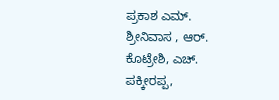ಪ್ರಕಾಶ ಎಮ್. ಶ್ರೀನಿವಾಸ , ಆರ್. ಕೊಟ್ರೇಶಿ, ಎಚ್. ಪಕ್ಕೀರಪ್ಪ,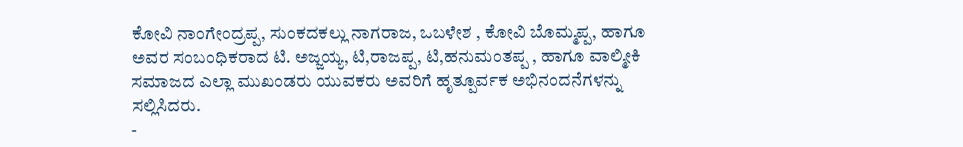ಕೋವಿ ನಾಂಗೇಂದ್ರಪ್ಪ, ಸುಂಕದಕಲ್ಲು ನಾಗರಾಜ, ಒಬಳೇಶ , ಕೋವಿ ಬೊಮ್ಮಪ್ಪ, ಹಾಗೂ ಅವರ ಸಂಬಂಧಿಕರಾದ ಟಿ. ಅಜ್ಜಯ್ಯ, ಟಿ,ರಾಜಪ್ಪ, ಟಿ,ಹನುಮಂತಪ್ಪ , ಹಾಗೂ ವಾಲ್ಮೀಕಿ ಸಮಾಜದ ಎಲ್ಲಾ ಮುಖಂಡರು ಯುವಕರು ಅವರಿಗೆ ಹೃತ್ಪೂರ್ವಕ ಅಭಿನಂದನೆಗಳನ್ನು ಸಲ್ಲಿಸಿದರು.
-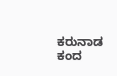ಕರುನಾಡ ಕಂದ